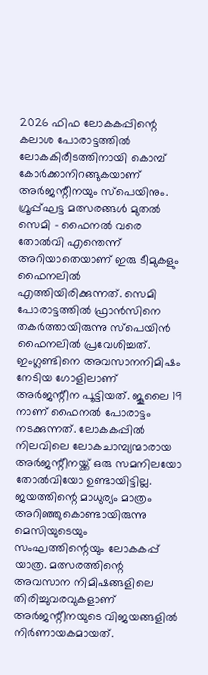2026 ഫിഫ ലോകകപ്പിന്റെ കലാശ പോരാട്ടത്തിൽ ലോകകിരീടത്തിനായി കൊമ്പ് കോർക്കാനിറങ്ങുകയാണ് അർജന്റീനയും സ്പെയിനും.
ഗ്രൂപ്പ്ഘട്ട മത്സരങ്ങൾ മുതൽ സെമി – ഫൈനൽ വരെ തോൽവി എന്തെന്ന് അറിയാതെയാണ് ഇരു ടീമുകളും ഫൈനലിൽ എത്തിയിരിക്കുന്നത്. സെമി പോരാട്ടത്തിൽ ഫ്രാൻസിനെ തകർത്തായിരുന്നു സ്പെയിൻ ഫൈനലിൽ പ്രവേശിച്ചത്.
ഇംഗ്ലണ്ടിനെ അവസാനനിമിഷം നേടിയ ഗോളിലാണ് അർജന്റീന പൂട്ടിയത്. ജൂലൈ 19 നാണ് ഫൈനൽ പോരാട്ടം നടക്കുന്നത്. ലോകകപ്പിൽ നിലവിലെ ലോകചാമ്പ്യന്മാരായ അർജന്റീനയ്ക്ക് ഒരു സമനിലയോ തോൽവിയോ ഉണ്ടായിട്ടില്ല. ജയത്തിന്റെ മാധുര്യം മാത്രം അറിഞ്ഞുകൊണ്ടായിരുന്നു മെസിയുടെയും സംഘത്തിന്റെയും ലോകകപ്പ് യാത്ര. മത്സരത്തിന്റെ അവസാന നിമിഷങ്ങളിലെ തിരിച്ചുവരവുകളാണ് അർജന്റീനയുടെ വിജയങ്ങളിൽ നിർണായകമായത്.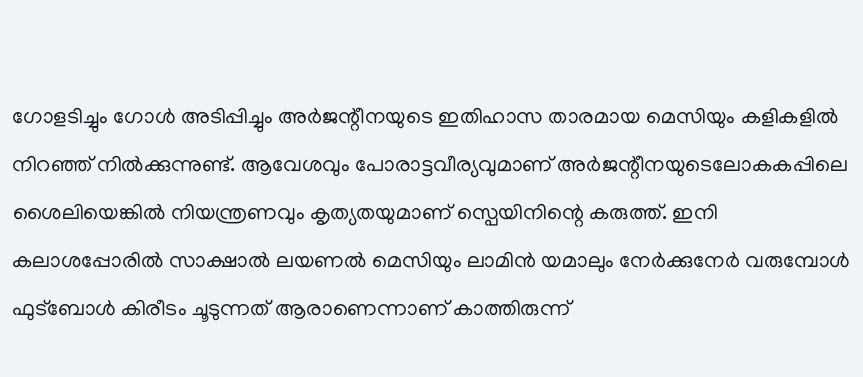ഗോളടിച്ചും ഗോൾ അടിപ്പിച്ചും അർജന്റീനയുടെ ഇതിഹാസ താരമായ മെസിയും കളികളിൽ നിറഞ്ഞ് നിൽക്കുന്നുണ്ട്. ആവേശവും പോരാട്ടവീര്യവുമാണ് അർജന്റീനയുടെലോകകപ്പിലെ ശൈലിയെങ്കിൽ നിയന്ത്രണവും കൃത്യതയുമാണ് സ്പെയിനിന്റെ കരുത്ത്. ഇനി കലാശപ്പോരിൽ സാക്ഷാൽ ലയണൽ മെസിയും ലാമിൻ യമാലും നേർക്കുനേർ വരുമ്പോൾ ഫുട്ബോൾ കിരീടം ചൂടുന്നത് ആരാണെന്നാണ് കാത്തിരുന്ന്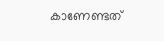കാണേണ്ടത്